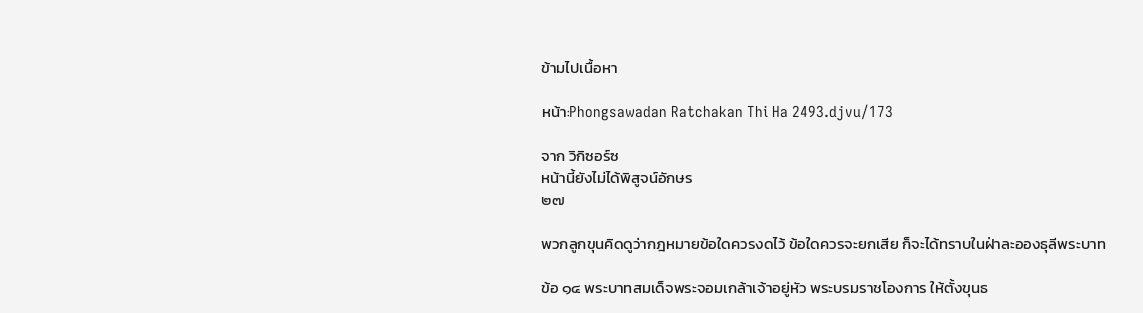ข้ามไปเนื้อหา

หน้า:Phongsawadan Ratchakan Thi Ha 2493.djvu/173

จาก วิกิซอร์ซ
หน้านี้ยังไม่ได้พิสูจน์อักษร
๒๗

พวกลูกขุนคิดดูว่ากฎหมายข้อใดควรงดไว้ ข้อใดควรจะยกเสีย ก็จะได้ทราบในฝ่าละอองธุลีพระบาท

ข้อ ๑๔ พระบาทสมเด็จพระจอมเกล้าเจ้าอยู่หัว พระบรมราชโองการ ให้ตั้งขุนธ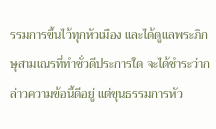รรมการขึ้นไว้ทุกหัวเมือง และได้ดูแลพระภิกษุสามเณรที่ทำชั่วดีประการใด จะได้ชำระว่ากล่าวความข้อนี้ดีอยู่ แต่ขุนธรรมการหัว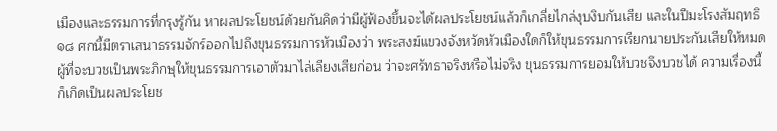เมืองและธรรมการที่กรุงรู้กัน หาผลประโยชน์ด้วยกันคิดว่ามีผู้ฟ้องขึ้นจะได้ผลประโยชน์แล้วก็เกลี่ยไกล่งุบงิบกันเสีย และในปีมะโรงสัมฤทธิ ๑๘ ศกนี้มีตราเสนาธรรมจักร์ออกไปถึงขุนธรรมการหัวเมืองว่า พระสงฆ์แขวงจังหวัดหัวเมืองใดก็ให้ขุนธรรมการเรียกนายประกันเสียให้หมด ผู้ที่จะบวชเป็นพระภิกษุให้ขุนธรรมการเอาตัวมาไล่เลียงเสียก่อน ว่าจะศรัทธาจริงหรือไม่จริง ขุนธรรมการยอมให้บวชจึงบวชได้ ความเรื่องนี้ก็เกิดเป็นผลประโยช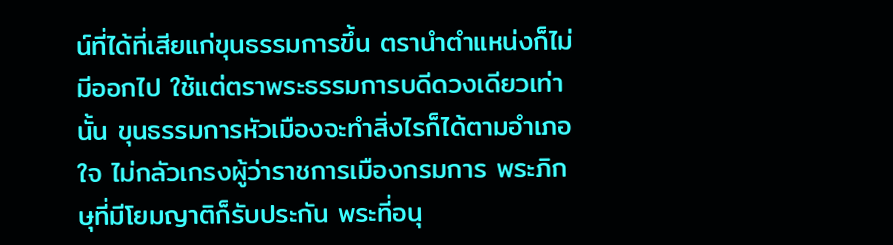น์ที่ได้ที่เสียแก่ขุนธรรมการขึ้น ตรานำตำแหน่งก็ไม่มีออกไป ใช้แต่ตราพระธรรมการบดีดวงเดียวเท่านั้น ขุนธรรมการหัวเมืองจะทำสิ่งไรก็ได้ตามอำเภอใจ ไม่กลัวเกรงผู้ว่าราชการเมืองกรมการ พระภิกษุที่มีโยมญาติก็รับประกัน พระที่อนุ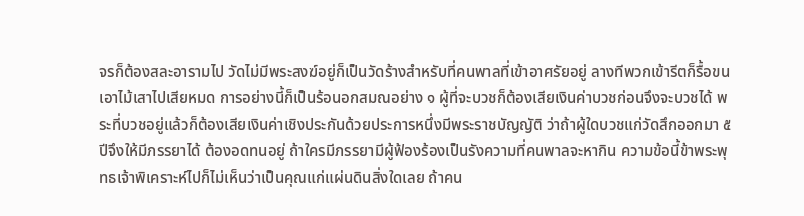จรก็ต้องสละอารามไป วัดไม่มีพระสงฆ์อยู่ก็เป็นวัดร้างสำหรับที่คนพาลที่เข้าอาศรัยอยู่ ลางทีพวกเข้ารีตก็รื้อขนเอาไม้เสาไปเสียหมด การอย่างนี้ก็เป็นร้อนอกสมณอย่าง ๑ ผู้ที่จะบวชก็ต้องเสียเงินค่าบวชก่อนจึงจะบวชได้ พระที่บวชอยู่แล้วก็ต้องเสียเงินค่าเชิงประกันด้วยประการหนึ่งมีพระราชบัญญัติ ว่าถ้าผู้ใดบวชแก่วัดสึกออกมา ๕ ปีจึงให้มีภรรยาได้ ต้องอดทนอยู่ ถ้าใครมีภรรยามีผู้ฟ้องร้องเป็นรังความที่คนพาลจะหากิน ความข้อนี้ข้าพระพุทธเจ้าพิเคราะห์ไปก็ไม่เห็นว่าเป็นคุณแก่แผ่นดินสิ่งใดเลย ถ้าคน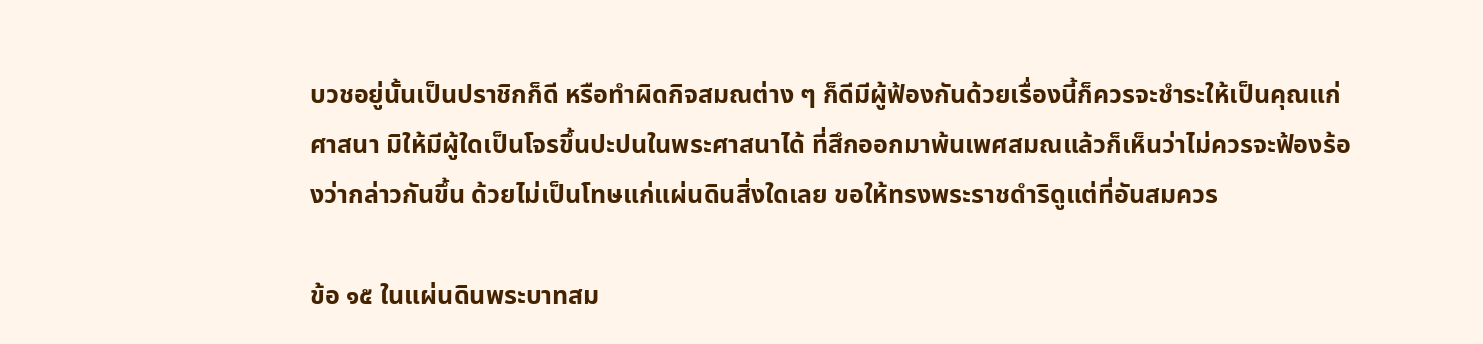บวชอยู่นั้นเป็นปราชิกก็ดี หรือทำผิดกิจสมณต่าง ๆ ก็ดีมีผู้ฟ้องกันด้วยเรื่องนี้ก็ควรจะชำระให้เป็นคุณแก่ศาสนา มิให้มีผู้ใดเป็นโจรขึ้นปะปนในพระศาสนาได้ ที่สึกออกมาพ้นเพศสมณแล้วก็เห็นว่าไม่ควรจะฟ้องร้องว่ากล่าวกันขึ้น ด้วยไม่เป็นโทษแก่แผ่นดินสิ่งใดเลย ขอให้ทรงพระราชดำริดูแต่ที่อันสมควร

ข้อ ๑๕ ในแผ่นดินพระบาทสม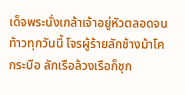เด็จพระนั่งเกล้าเจ้าอยู่หัวตลอดจนท้าวทุกวันนี้ โจรผู้ร้ายลักช้างม้าโคกระบือ ลักเรือล้วงเรือก็ชุก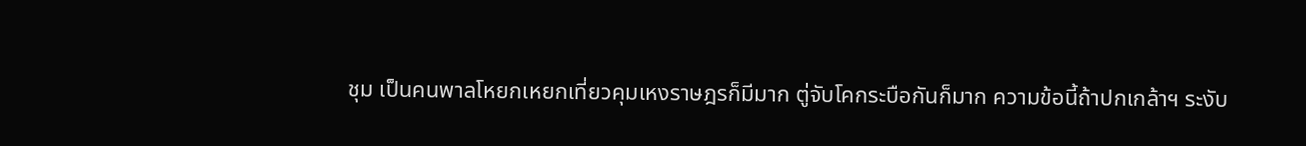ชุม เป็นคนพาลโหยกเหยกเที่ยวคุมเหงราษฎรก็มีมาก ตู่จับโคกระบือกันก็มาก ความข้อนี้ถ้าปกเกล้าฯ ระงับ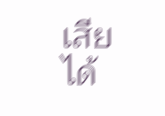เสียได้